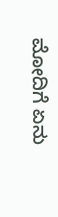ಮೋದಿಗೆ ಏನು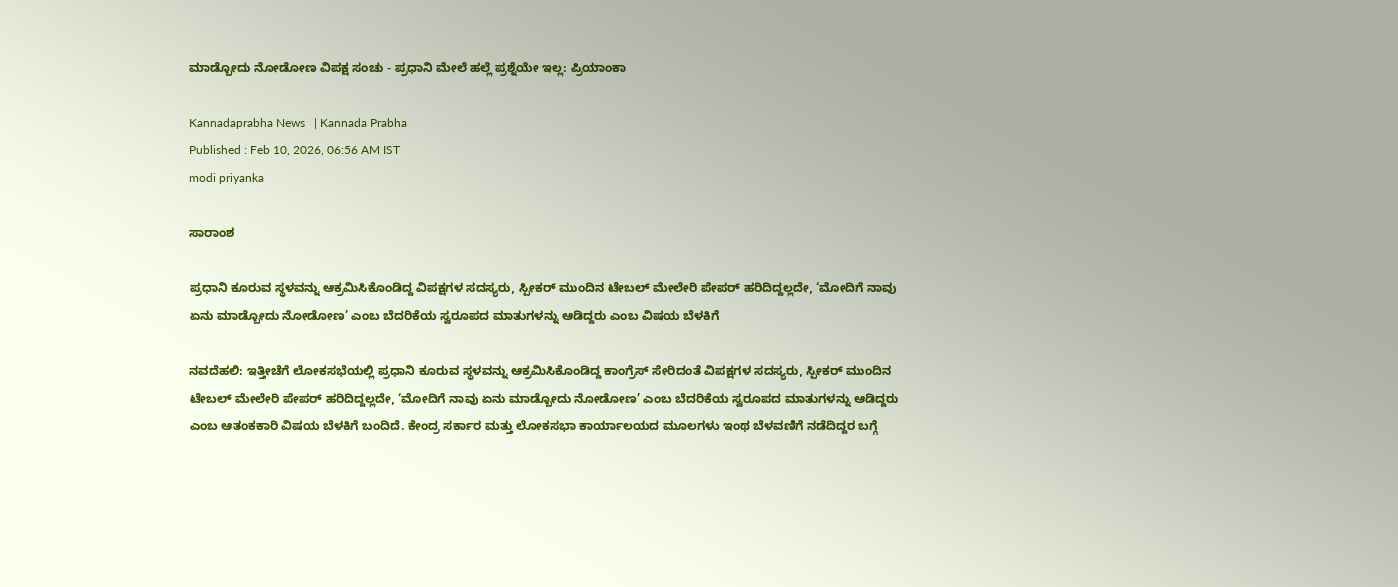ಮಾಡ್ಬೋದು ನೋಡೋಣ ವಿಪಕ್ಷ ಸಂಚು - ಪ್ರಧಾನಿ ಮೇಲೆ ಹಲ್ಲೆ ಪ್ರಶ್ನೆಯೇ ಇಲ್ಲ: ಪ್ರಿಯಾಂಕಾ

Kannadaprabha News   | Kannada Prabha
Published : Feb 10, 2026, 06:56 AM IST
modi priyanka

ಸಾರಾಂಶ

ಪ್ರಧಾನಿ ಕೂರುವ ಸ್ಥಳವನ್ನು ಆಕ್ರಮಿಸಿಕೊಂಡಿದ್ದ ವಿಪಕ್ಷಗಳ ಸದಸ್ಯರು, ಸ್ಪೀಕರ್‌ ಮುಂದಿನ ಟೇಬಲ್‌ ಮೇಲೇರಿ ಪೇಪರ್‌ ಹರಿದಿದ್ದಲ್ಲದೇ, ‘ಮೋದಿಗೆ ನಾವು ಏನು ಮಾಡ್ಬೋದು ನೋಡೋಣ’ ಎಂಬ ಬೆದರಿಕೆಯ ಸ್ವರೂಪದ ಮಾತುಗಳನ್ನು ಆಡಿದ್ದರು ಎಂಬ ವಿಷಯ ಬೆಳಕಿಗೆ

ನವದೆಹಲಿ: ಇತ್ತೀಚೆಗೆ ಲೋಕಸಭೆಯಲ್ಲಿ ಪ್ರಧಾನಿ ಕೂರುವ ಸ್ಥಳವನ್ನು ಆಕ್ರಮಿಸಿಕೊಂಡಿದ್ದ ಕಾಂಗ್ರೆಸ್‌ ಸೇರಿದಂತೆ ವಿಪಕ್ಷಗಳ ಸದಸ್ಯರು, ಸ್ಪೀಕರ್‌ ಮುಂದಿನ ಟೇಬಲ್‌ ಮೇಲೇರಿ ಪೇಪರ್‌ ಹರಿದಿದ್ದಲ್ಲದೇ, ‘ಮೋದಿಗೆ ನಾವು ಏನು ಮಾಡ್ಬೋದು ನೋಡೋಣ’ ಎಂಬ ಬೆದರಿಕೆಯ ಸ್ವರೂಪದ ಮಾತುಗಳನ್ನು ಆಡಿದ್ದರು ಎಂಬ ಆತಂಕಕಾರಿ ವಿಷಯ ಬೆಳಕಿಗೆ ಬಂದಿದೆ. ಕೇಂದ್ರ ಸರ್ಕಾರ ಮತ್ತು ಲೋಕಸಭಾ ಕಾರ್ಯಾಲಯದ ಮೂಲಗಳು ಇಂಥ ಬೆಳವಣಿಗೆ ನಡೆದಿದ್ದರ ಬಗ್ಗೆ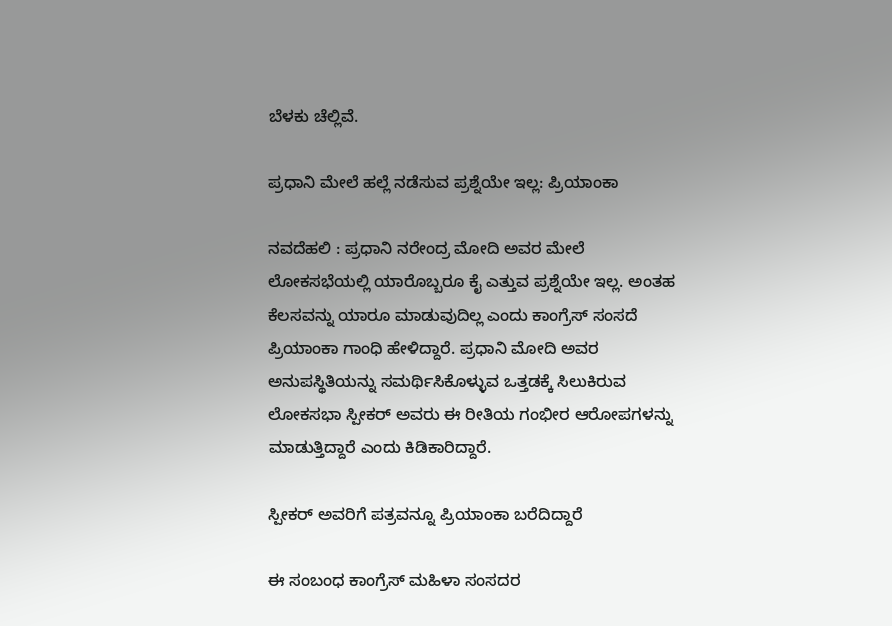ಬೆಳಕು ಚೆಲ್ಲಿವೆ.

ಪ್ರಧಾನಿ ಮೇಲೆ ಹಲ್ಲೆ ನಡೆಸುವ ಪ್ರಶ್ನೆಯೇ ಇಲ್ಲ: ಪ್ರಿಯಾಂಕಾ

ನವದೆಹಲಿ : ಪ್ರಧಾನಿ ನರೇಂದ್ರ ಮೋದಿ ಅವರ ಮೇಲೆ ಲೋಕಸಭೆಯಲ್ಲಿ ಯಾರೊಬ್ಬರೂ ಕೈ ಎತ್ತುವ ಪ್ರಶ್ನೆಯೇ ಇಲ್ಲ. ಅಂತಹ ಕೆಲಸವನ್ನು ಯಾರೂ ಮಾಡುವುದಿಲ್ಲ ಎಂದು ಕಾಂಗ್ರೆಸ್‌ ಸಂಸದೆ ಪ್ರಿಯಾಂಕಾ ಗಾಂಧಿ ಹೇಳಿದ್ದಾರೆ. ಪ್ರಧಾನಿ ಮೋದಿ ಅವರ ಅನುಪಸ್ಥಿತಿಯನ್ನು ಸಮರ್ಥಿಸಿಕೊಳ್ಳುವ ಒತ್ತಡಕ್ಕೆ ಸಿಲುಕಿರುವ ಲೋಕಸಭಾ ಸ್ಪೀಕರ್‌ ಅವರು ಈ ರೀತಿಯ ಗಂಭೀರ ಆರೋಪಗಳನ್ನು ಮಾಡುತ್ತಿದ್ದಾರೆ ಎಂದು ಕಿಡಿಕಾರಿದ್ದಾರೆ.

ಸ್ಪೀಕರ್‌ ಅವರಿಗೆ ಪತ್ರವನ್ನೂ ಪ್ರಿಯಾಂಕಾ ಬರೆದಿದ್ದಾರೆ

ಈ ಸಂಬಂಧ ಕಾಂಗ್ರೆಸ್ ಮಹಿಳಾ ಸಂಸದರ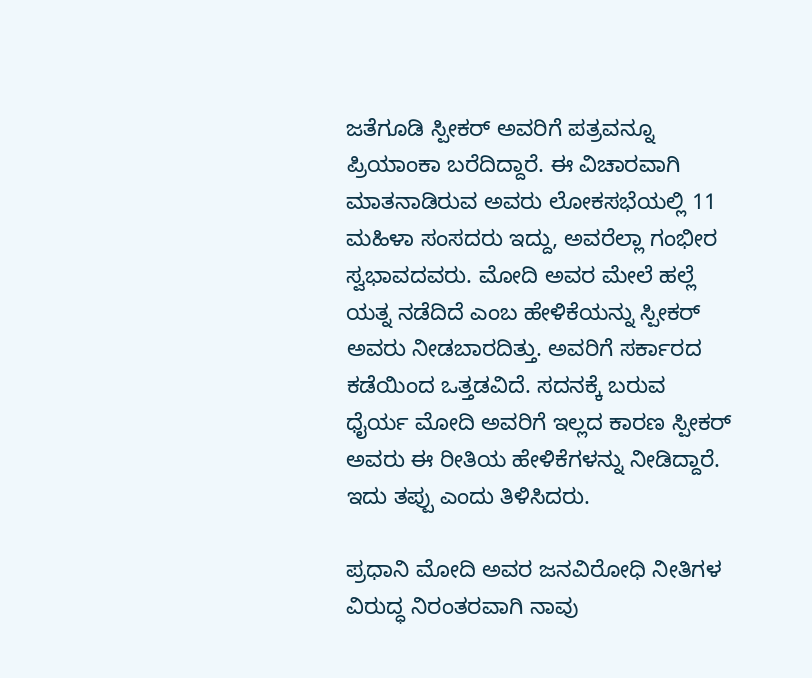ಜತೆಗೂಡಿ ಸ್ಪೀಕರ್‌ ಅವರಿಗೆ ಪತ್ರವನ್ನೂ ಪ್ರಿಯಾಂಕಾ ಬರೆದಿದ್ದಾರೆ. ಈ ವಿಚಾರವಾಗಿ ಮಾತನಾಡಿರುವ ಅವರು ಲೋಕಸಭೆಯಲ್ಲಿ 11 ಮಹಿಳಾ ಸಂಸದರು ಇದ್ದು, ಅವರೆಲ್ಲಾ ಗಂಭೀರ ಸ್ವಭಾವದವರು. ಮೋದಿ ಅವರ ಮೇಲೆ ಹಲ್ಲೆ ಯತ್ನ ನಡೆದಿದೆ ಎಂಬ ಹೇಳಿಕೆಯನ್ನು ಸ್ಪೀಕರ್‌ ಅವರು ನೀಡಬಾರದಿತ್ತು. ಅವರಿಗೆ ಸರ್ಕಾರದ ಕಡೆಯಿಂದ ಒತ್ತಡವಿದೆ. ಸದನಕ್ಕೆ ಬರುವ ಧೈರ್ಯ ಮೋದಿ ಅವರಿಗೆ ಇಲ್ಲದ ಕಾರಣ ಸ್ಪೀಕರ್‌ ಅವರು ಈ ರೀತಿಯ ಹೇಳಿಕೆಗಳನ್ನು ನೀಡಿದ್ದಾರೆ. ಇದು ತಪ್ಪು ಎಂದು ತಿಳಿಸಿದರು.

ಪ್ರಧಾನಿ ಮೋದಿ ಅವರ ಜನವಿರೋಧಿ ನೀತಿಗಳ ವಿರುದ್ಧ ನಿರಂತರವಾಗಿ ನಾವು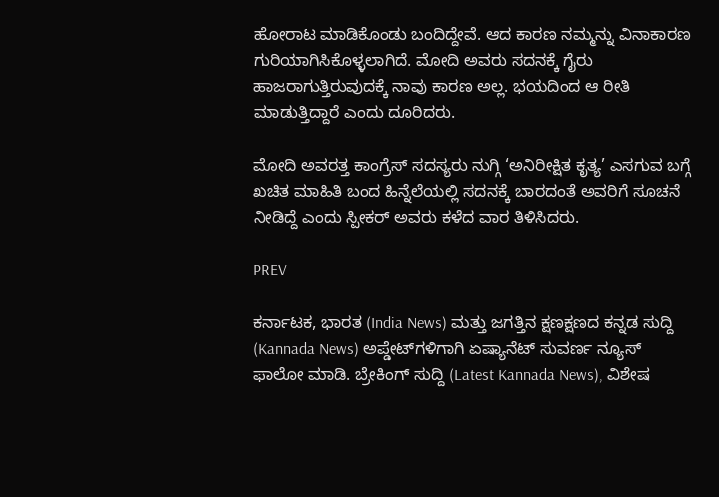ಹೋರಾಟ ಮಾಡಿಕೊಂಡು ಬಂದಿದ್ದೇವೆ. ಆದ ಕಾರಣ ನಮ್ಮನ್ನು ವಿನಾಕಾರಣ ಗುರಿಯಾಗಿಸಿಕೊಳ್ಳಲಾಗಿದೆ. ಮೋದಿ ಅವರು ಸದನಕ್ಕೆ ಗೈರು ಹಾಜರಾಗುತ್ತಿರುವುದಕ್ಕೆ ನಾವು ಕಾರಣ ಅಲ್ಲ. ಭಯದಿಂದ ಆ ರೀತಿ ಮಾಡುತ್ತಿದ್ದಾರೆ ಎಂದು ದೂರಿದರು.

ಮೋದಿ ಅವರತ್ತ ಕಾಂಗ್ರೆಸ್ ಸದಸ್ಯರು ನುಗ್ಗಿ ‘ಅನಿರೀಕ್ಷಿತ ಕೃತ್ಯ’ ಎಸಗುವ ಬಗ್ಗೆ ಖಚಿತ ಮಾಹಿತಿ ಬಂದ ಹಿನ್ನೆಲೆಯಲ್ಲಿ ಸದನಕ್ಕೆ ಬಾರದಂತೆ ಅವರಿಗೆ ಸೂಚನೆ ನೀಡಿದ್ದೆ ಎಂದು ಸ್ಪೀಕರ್‌ ಅವರು ಕಳೆದ ವಾರ ತಿಳಿಸಿದರು.

PREV

ಕರ್ನಾಟಕ, ಭಾರತ (India News) ಮತ್ತು ಜಗತ್ತಿನ ಕ್ಷಣಕ್ಷಣದ ಕನ್ನಡ ಸುದ್ದಿ (Kannada News) ಅಪ್ಡೇಟ್‌ಗಳಿಗಾಗಿ ಏಷ್ಯಾನೆಟ್ ಸುವರ್ಣ ನ್ಯೂಸ್‌ ಫಾಲೋ ಮಾಡಿ. ಬ್ರೇಕಿಂಗ್ ಸುದ್ದಿ (Latest Kannada News), ವಿಶೇಷ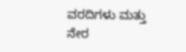ವರದಿಗಳು ಮತ್ತು ನೇರ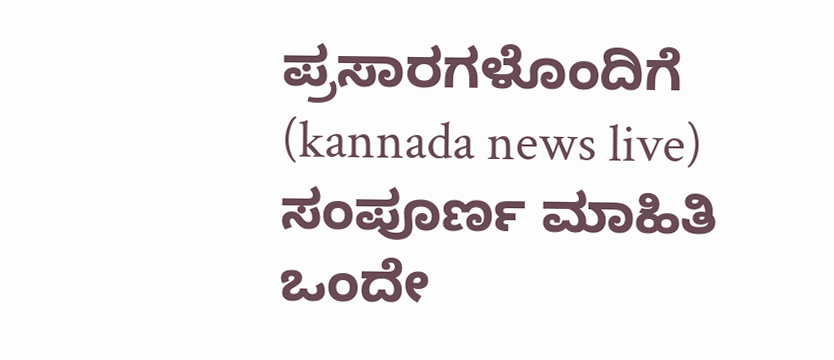ಪ್ರಸಾರಗಳೊಂದಿಗೆ (kannada news live) ಸಂಪೂರ್ಣ ಮಾಹಿತಿ ಒಂದೇ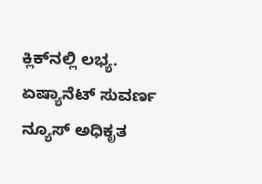ಕ್ಲಿಕ್‌ನಲ್ಲಿ ಲಭ್ಯ. ಏಷ್ಯಾನೆಟ್ ಸುವರ್ಣ ನ್ಯೂಸ್ ಅಧಿಕೃತ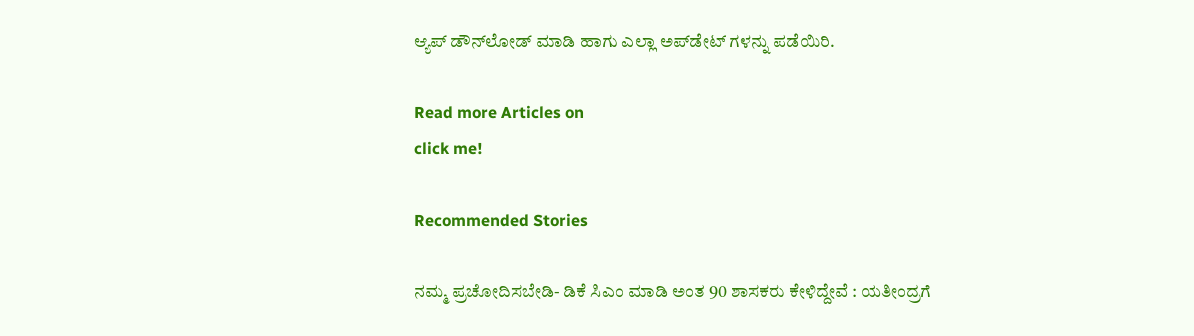ಆ್ಯಪ್ ಡೌನ್‌ಲೋಡ್ ಮಾಡಿ ಹಾಗು ಎಲ್ಲಾ ಅಪ್‌ಡೇಟ್ ಗಳನ್ನು ಪಡೆಯಿರಿ.

Read more Articles on
click me!

Recommended Stories

ನಮ್ಮ ಪ್ರಚೋದಿಸಬೇಡಿ- ಡಿಕೆ ಸಿಎಂ ಮಾಡಿ ಅಂತ 90 ಶಾಸಕರು ಕೇಳಿದ್ದೇವೆ : ಯತೀಂದ್ರಗೆ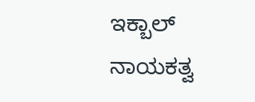ಇಕ್ಬಾಲ್‌
ನಾಯಕತ್ವ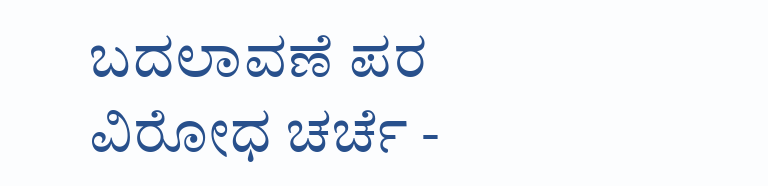ಬದಲಾವಣೆ ಪರ ವಿರೋಧ ಚರ್ಚೆ -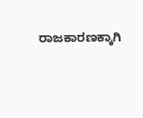ರಾಜಕಾರಣಕ್ಕಾಗಿ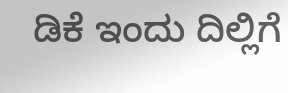ಡಿಕೆ ಇಂದು ದಿಲ್ಲಿಗೆ